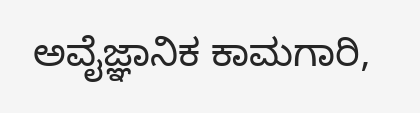ಅವೈಜ್ಞಾನಿಕ ಕಾಮಗಾರಿ,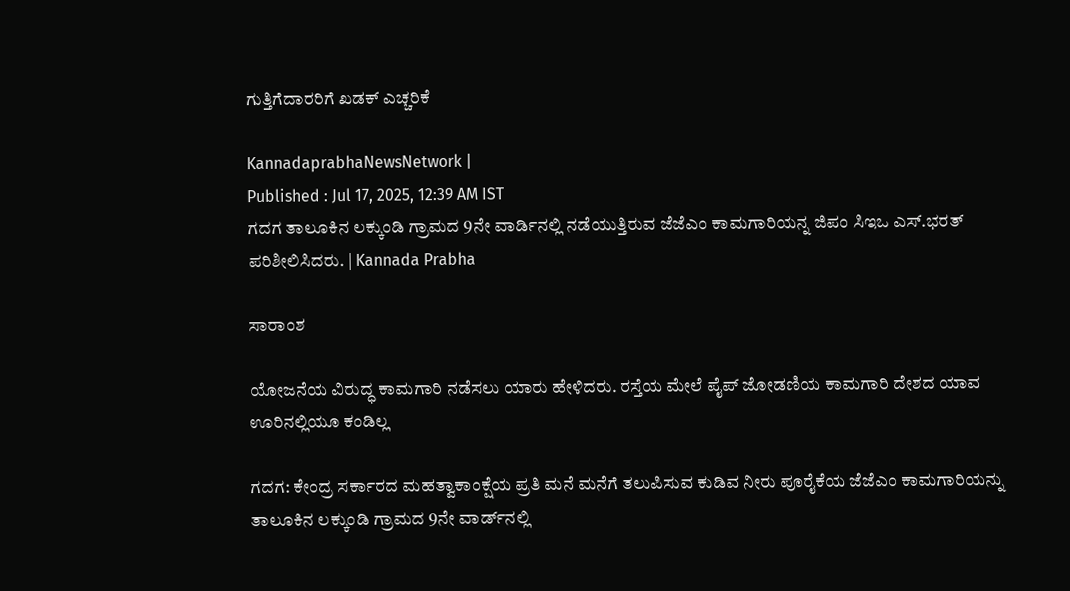ಗುತ್ತಿಗೆದಾರರಿಗೆ ಖಡಕ್‌ ಎಚ್ಚರಿಕೆ

KannadaprabhaNewsNetwork |
Published : Jul 17, 2025, 12:39 AM IST
ಗದಗ ತಾಲೂಕಿನ ಲಕ್ಕುಂಡಿ ಗ್ರಾಮದ 9ನೇ ವಾರ್ಡಿನಲ್ಲಿ ನಡೆಯುತ್ತಿರುವ ಜೆಜೆಎಂ ಕಾಮಗಾರಿಯನ್ನ ಜಿಪಂ ಸಿಇಒ ಎಸ್‌.ಭರತ್‌ ಪರಿಶೀಲಿಸಿದರು. | Kannada Prabha

ಸಾರಾಂಶ

ಯೋಜನೆಯ ವಿರುದ್ಧ ಕಾಮಗಾರಿ ನಡೆಸಲು ಯಾರು ಹೇಳಿದರು. ರಸ್ತೆಯ ಮೇಲೆ ಪೈಪ್ ಜೋಡಣಿಯ ಕಾಮಗಾರಿ ದೇಶದ ಯಾವ ಊರಿನಲ್ಲಿಯೂ ಕಂಡಿಲ್ಲ

ಗದಗ: ಕೇಂದ್ರ ಸರ್ಕಾರದ ಮಹತ್ವಾಕಾಂಕ್ಷೆಯ ಪ್ರತಿ ಮನೆ ಮನೆಗೆ ತಲುಪಿಸುವ ಕುಡಿವ ನೀರು ಪೂರೈಕೆಯ ಜೆಜೆಎಂ ಕಾಮಗಾರಿಯನ್ನು ತಾಲೂಕಿನ ಲಕ್ಕುಂಡಿ ಗ್ರಾಮದ 9ನೇ ವಾರ್ಡ್‌ನಲ್ಲಿ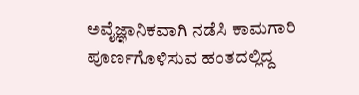ಅವೈಜ್ಞಾನಿಕವಾಗಿ ನಡೆಸಿ ಕಾಮಗಾರಿ ಪೂರ್ಣಗೊಳಿಸುವ ಹಂತದಲ್ಲಿದ್ದ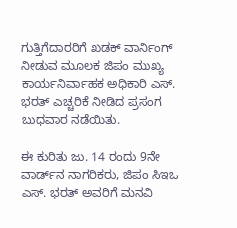ಗುತ್ತಿಗೆದಾರರಿಗೆ ಖಡಕ್ ವಾರ್ನಿಂಗ್ ನೀಡುವ ಮೂಲಕ ಜಿಪಂ ಮುಖ್ಯ ಕಾರ್ಯನಿರ್ವಾಹಕ ಅಧಿಕಾರಿ ಎಸ್. ಭರತ್ ಎಚ್ಚರಿಕೆ ನೀಡಿದ ಪ್ರಸಂಗ ಬುಧವಾರ ನಡೆಯಿತು.

ಈ ಕುರಿತು ಜು. 14 ರಂದು 9ನೇ ವಾರ್ಡ್‌ನ ನಾಗರಿಕರು, ಜಿಪಂ ಸಿಇಒ ಎಸ್. ಭರತ್ ಅವರಿಗೆ ಮನವಿ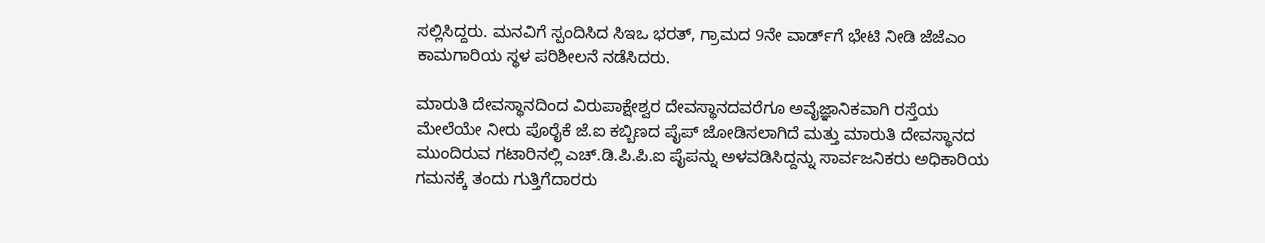ಸಲ್ಲಿಸಿದ್ದರು. ಮನವಿಗೆ ಸ್ಪಂದಿಸಿದ ಸಿಇಒ ಭರತ್, ಗ್ರಾಮದ 9ನೇ ವಾರ್ಡ್‌ಗೆ ಭೇಟಿ ನೀಡಿ ಜೆಜೆಎಂ ಕಾಮಗಾರಿಯ ಸ್ಥಳ ಪರಿಶೀಲನೆ ನಡೆಸಿದರು.

ಮಾರುತಿ ದೇವಸ್ಥಾನದಿಂದ ವಿರುಪಾಕ್ಷೇಶ್ವರ ದೇವಸ್ಥಾನದವರೆಗೂ ಅವೈಜ್ಞಾನಿಕವಾಗಿ ರಸ್ತೆಯ ಮೇಲೆಯೇ ನೀರು ಪೊರೈಕೆ ಜೆ.ಐ ಕಬ್ಬಿಣದ ಪೈಪ್‌ ಜೋಡಿಸಲಾಗಿದೆ ಮತ್ತು ಮಾರುತಿ ದೇವಸ್ಥಾನದ ಮುಂದಿರುವ ಗಟಾರಿನಲ್ಲಿ ಎಚ್.ಡಿ.ಪಿ.ಪಿ.ಐ ಪೈಪನ್ನು ಅಳವಡಿಸಿದ್ದನ್ನು ಸಾರ್ವಜನಿಕರು ಅಧಿಕಾರಿಯ ಗಮನಕ್ಕೆ ತಂದು ಗುತ್ತಿಗೆದಾರರು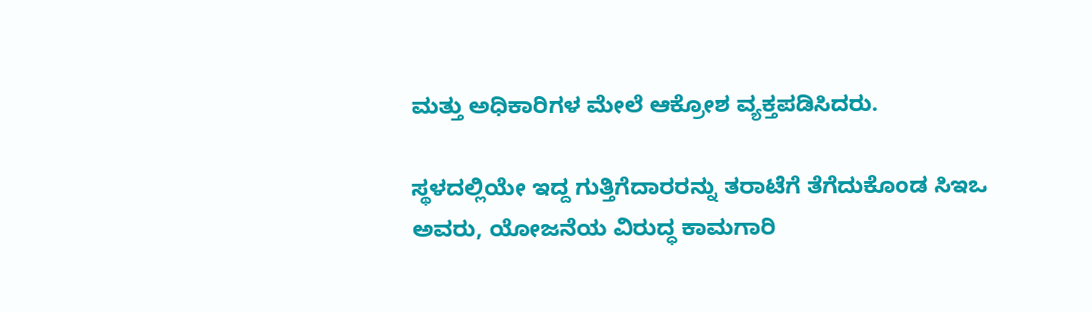ಮತ್ತು ಅಧಿಕಾರಿಗಳ ಮೇಲೆ ಆಕ್ರೋಶ ವ್ಯಕ್ತಪಡಿಸಿದರು.

ಸ್ಥಳದಲ್ಲಿಯೇ ಇದ್ದ ಗುತ್ತಿಗೆದಾರರನ್ನು ತರಾಟೆಗೆ ತೆಗೆದುಕೊಂಡ ಸಿಇಒ ಅವರು, ಯೋಜನೆಯ ವಿರುದ್ಧ ಕಾಮಗಾರಿ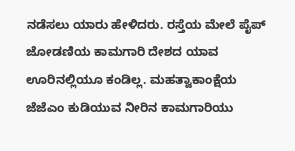ನಡೆಸಲು ಯಾರು ಹೇಳಿದರು. ರಸ್ತೆಯ ಮೇಲೆ ಪೈಪ್ ಜೋಡಣಿಯ ಕಾಮಗಾರಿ ದೇಶದ ಯಾವ ಊರಿನಲ್ಲಿಯೂ ಕಂಡಿಲ್ಲ. ಮಹತ್ವಾಕಾಂಕ್ಷೆಯ ಜೆಜೆಎಂ ಕುಡಿಯುವ ನೀರಿನ ಕಾಮಗಾರಿಯು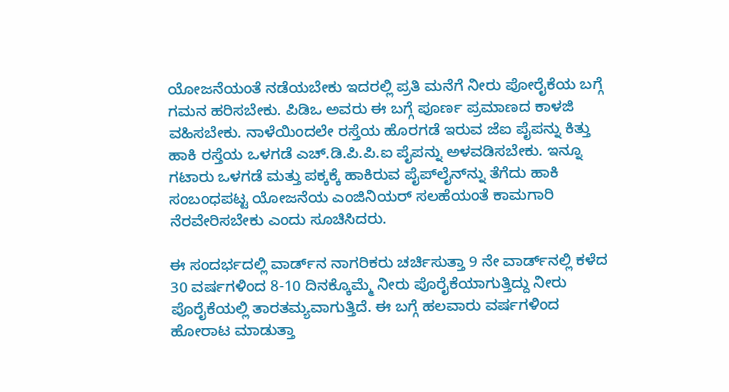ಯೋಜನೆಯಂತೆ ನಡೆಯಬೇಕು ಇದರಲ್ಲಿ ಪ್ರತಿ ಮನೆಗೆ ನೀರು ಪೋರೈಕೆಯ ಬಗ್ಗೆ ಗಮನ ಹರಿಸಬೇಕು. ಪಿಡಿಒ ಅವರು ಈ ಬಗ್ಗೆ ಪೂರ್ಣ ಪ್ರಮಾಣದ ಕಾಳಜಿ ವಹಿಸಬೇಕು. ನಾಳೆಯಿಂದಲೇ ರಸ್ತೆಯ ಹೊರಗಡೆ ಇರುವ ಜೆಐ ಪೈಪನ್ನು ಕಿತ್ತು ಹಾಕಿ ರಸ್ತೆಯ ಒಳಗಡೆ ಎಚ್.ಡಿ.ಪಿ.ಪಿ.ಐ ಪೈಪನ್ನು ಅಳವಡಿಸಬೇಕು. ಇನ್ನೂ ಗಟಾರು ಒಳಗಡೆ ಮತ್ತು ಪಕ್ಕಕ್ಕೆ ಹಾಕಿರುವ ಪೈಪ್‌ಲೈನ್‌ನ್ನು ತೆಗೆದು ಹಾಕಿ ಸಂಬಂಧಪಟ್ಟ ಯೋಜನೆಯ ಎಂಜಿನಿಯರ್‌ ಸಲಹೆಯಂತೆ ಕಾಮಗಾರಿ ನೆರವೇರಿಸಬೇಕು ಎಂದು ಸೂಚಿಸಿದರು.

ಈ ಸಂದರ್ಭದಲ್ಲಿ ವಾರ್ಡ್‌ನ ನಾಗರಿಕರು ಚರ್ಚಿಸುತ್ತಾ 9 ನೇ ವಾರ್ಡ್‌ನಲ್ಲಿ ಕಳೆದ 30 ವರ್ಷಗಳಿಂದ 8-10 ದಿನಕ್ಕೊಮ್ಮೆ ನೀರು ಪೊರೈಕೆಯಾಗುತ್ತಿದ್ದು ನೀರು ಪೊರೈಕೆಯಲ್ಲಿ ತಾರತಮ್ಯವಾಗುತ್ತಿದೆ. ಈ ಬಗ್ಗೆ ಹಲವಾರು ವರ್ಷಗಳಿಂದ ಹೋರಾಟ ಮಾಡುತ್ತಾ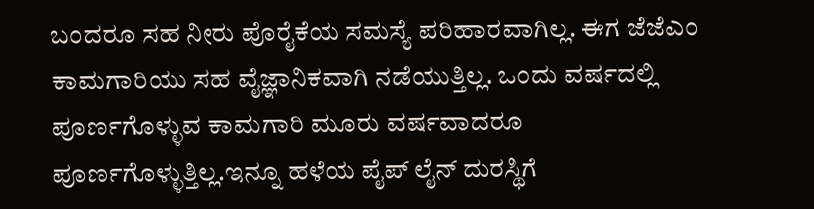ಬಂದರೂ ಸಹ ನೀರು ಪೊರೈಕೆಯ ಸಮಸ್ಯೆ ಪರಿಹಾರವಾಗಿಲ್ಲ. ಈಗ ಜೆಜೆಎಂ ಕಾಮಗಾರಿಯು ಸಹ ವೈಜ್ಞಾನಿಕವಾಗಿ ನಡೆಯುತ್ತಿಲ್ಲ. ಒಂದು ವರ್ಷದಲ್ಲಿ ಪೂರ್ಣಗೊಳ್ಳುವ ಕಾಮಗಾರಿ ಮೂರು ವರ್ಷವಾದರೂ ಪೂರ್ಣಗೊಳ್ಳುತ್ತಿಲ್ಲ.ಇನ್ನೂ ಹಳೆಯ ಪೈಪ್ ಲೈನ್ ದುರಸ್ಥಿಗೆ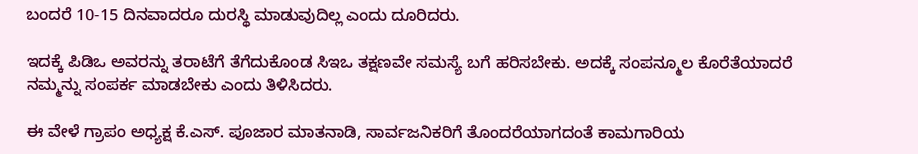ಬಂದರೆ 10-15 ದಿನವಾದರೂ ದುರಸ್ಥಿ ಮಾಡುವುದಿಲ್ಲ ಎಂದು ದೂರಿದರು.

ಇದಕ್ಕೆ ಪಿಡಿಒ ಅವರನ್ನು ತರಾಟೆಗೆ ತೆಗೆದುಕೊಂಡ ಸಿಇಒ ತಕ್ಷಣವೇ ಸಮಸ್ಯೆ ಬಗೆ ಹರಿಸಬೇಕು. ಅದಕ್ಕೆ ಸಂಪನ್ಮೂಲ ಕೊರೆತೆಯಾದರೆ ನಮ್ಮನ್ನು ಸಂಪರ್ಕ ಮಾಡಬೇಕು ಎಂದು ತಿಳಿಸಿದರು.

ಈ ವೇಳೆ ಗ್ರಾಪಂ ಅಧ್ಯಕ್ಷ ಕೆ.ಎಸ್. ಪೂಜಾರ ಮಾತನಾಡಿ, ಸಾರ್ವಜನಿಕರಿಗೆ ತೊಂದರೆಯಾಗದಂತೆ ಕಾಮಗಾರಿಯ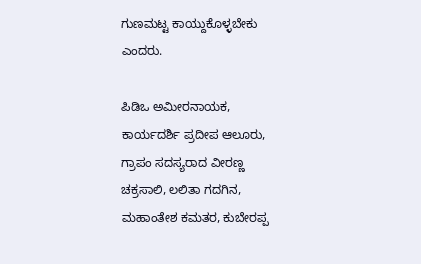ಗುಣಮಟ್ಟ ಕಾಯ್ದುಕೊಳ್ಳಬೇಕು ಎಂದರು.

ಪಿಡಿಒ ಅಮೀರನಾಯಕ, ಕಾರ್ಯದರ್ಶಿ ಪ್ರದೀಪ ಆಲೂರು, ಗ್ರಾಪಂ ಸದಸ್ಯರಾದ ವೀರಣ್ಣ ಚಕ್ರಸಾಲಿ, ಲಲಿತಾ ಗದಗಿನ, ಮಹಾಂತೇಶ ಕಮತರ, ಕುಬೇರಪ್ಪ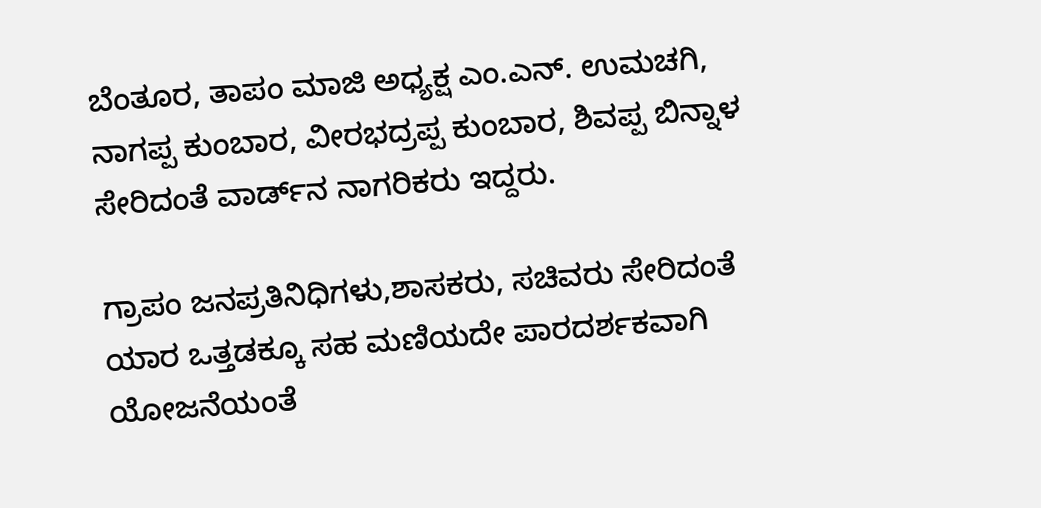ಬೆಂತೂರ, ತಾಪಂ ಮಾಜಿ ಅಧ್ಯಕ್ಷ ಎಂ.ಎನ್. ಉಮಚಗಿ, ನಾಗಪ್ಪ ಕುಂಬಾರ, ವೀರಭದ್ರಪ್ಪ ಕುಂಬಾರ, ಶಿವಪ್ಪ ಬಿನ್ನಾಳ ಸೇರಿದಂತೆ ವಾರ್ಡ್‌ನ ನಾಗರಿಕರು ಇದ್ದರು.

ಗ್ರಾಪಂ ಜನಪ್ರತಿನಿಧಿಗಳು,ಶಾಸಕರು, ಸಚಿವರು ಸೇರಿದಂತೆ ಯಾರ ಒತ್ತಡಕ್ಕೂ ಸಹ ಮಣಿಯದೇ ಪಾರದರ್ಶಕವಾಗಿ ಯೋಜನೆಯಂತೆ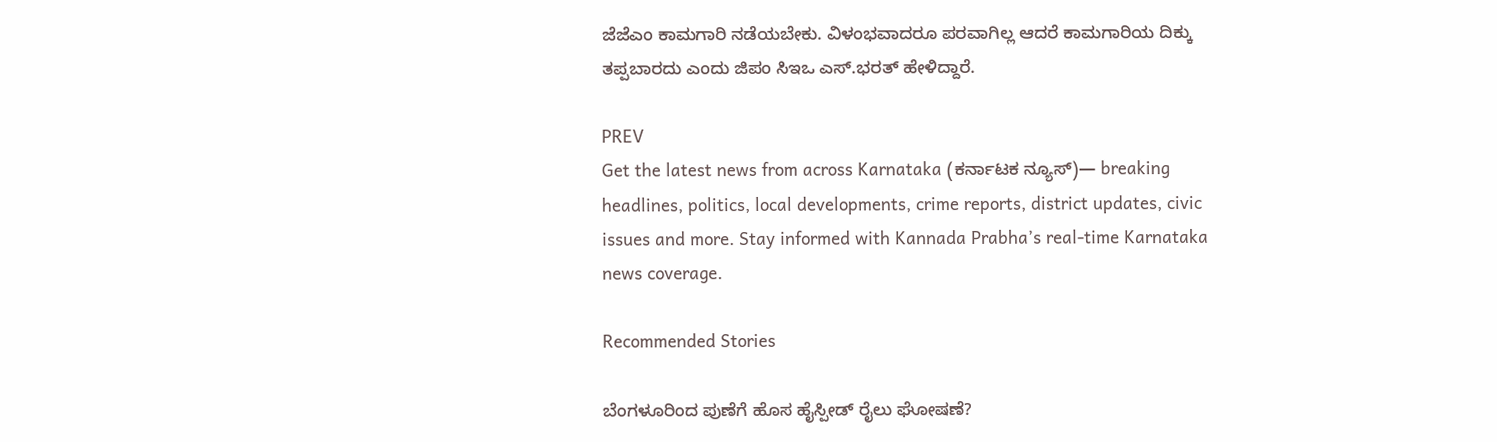ಜೆಜೆಎಂ ಕಾಮಗಾರಿ ನಡೆಯಬೇಕು. ವಿಳಂಭವಾದರೂ ಪರವಾಗಿಲ್ಲ ಆದರೆ ಕಾಮಗಾರಿಯ ದಿಕ್ಕು ತಪ್ಪಬಾರದು ಎಂದು ಜಿಪಂ ಸಿಇಒ ಎಸ್.ಭರತ್ ಹೇಳಿದ್ದಾರೆ.

PREV
Get the latest news from across Karnataka (ಕರ್ನಾಟಕ ನ್ಯೂಸ್)— breaking headlines, politics, local developments, crime reports, district updates, civic issues and more. Stay informed with Kannada Prabha’s real‑time Karnataka news coverage.

Recommended Stories

ಬೆಂಗಳೂರಿಂದ ಪುಣೆಗೆ ಹೊಸ ಹೈಸ್ಪೀಡ್‌ ರೈಲು ಘೋಷಣೆ?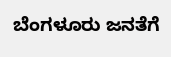ಬೆಂಗಳೂರು ಜನತೆಗೆ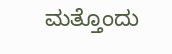ಮತ್ತೊಂದು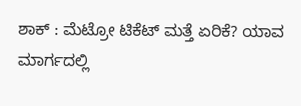ಶಾಕ್ : ಮೆಟ್ರೋ ಟಿಕೆಟ್‌ ಮತ್ತೆ ಏರಿಕೆ? ಯಾವ ಮಾರ್ಗದಲ್ಲಿ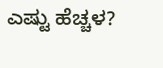ಎಷ್ಟು ಹೆಚ್ಚಳ?